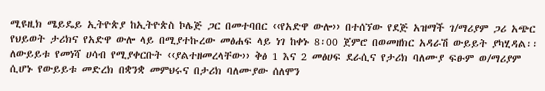ሚዩዚክ ሜይዴይ ኢትዮጵያ ከኢትዮጵስ ኮሌጅ ጋር በመተባበር ‹‹የአድዋ ውሎ›› በተሰኘው የደጅ አዝማች ገ/ማሪያም ጋሪ አጭር የህይወት ታሪክና የአድዋ ውሎ ላይ በሚያተኩረው መፅሐፍ ላይ ነገ ከቀኑ 8፡00 ጀምሮ በወመዘክር አዳራሽ ውይይት ያካሂዳል፡፡ ለውይይቱ የመነሻ ሀሳብ የሚያቀርቡት ‹‹ያልተዘመረላቸው›› ቅፅ 1 እና 2 መፅሀፍ ደራሲና የታሪክ ባለሙያ ፍፁም ወ/ማሪያም ሲሆኑ የውይይቱ መድረክ በቋንቋ መምህሩና በታሪክ ባለሙያው ሰለሞን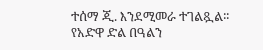ተሰማ ጂ. እንደሚመራ ተገልጿል፡፡ የአድዋ ድል በዓልን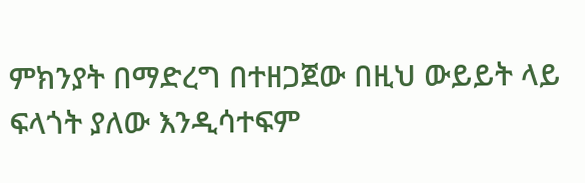ምክንያት በማድረግ በተዘጋጀው በዚህ ውይይት ላይ ፍላጎት ያለው እንዲሳተፍም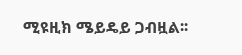ሚዩዚክ ሜይዴይ ጋብዟል፡፡